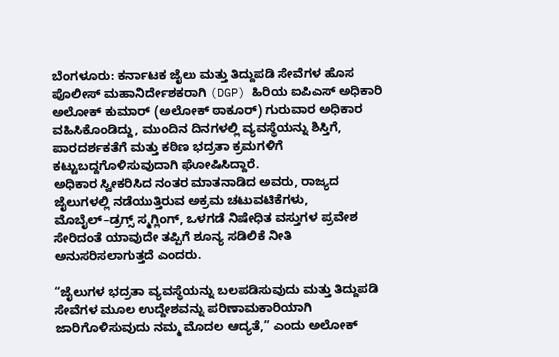ಬೆಂಗಳೂರು: ಕರ್ನಾಟಕ ಜೈಲು ಮತ್ತು ತಿದ್ದುಪಡಿ ಸೇವೆಗಳ ಹೊಸ ಪೊಲೀಸ್ ಮಹಾನಿರ್ದೇಶಕರಾಗಿ (DGP) ಹಿರಿಯ ಐಪಿಎಸ್ ಅಧಿಕಾರಿ ಅಲೋಕ್ ಕುಮಾರ್ (ಅಲೋಕ್ ಠಾಕೂರ್) ಗುರುವಾರ ಅಧಿಕಾರ ವಹಿಸಿಕೊಂಡಿದ್ದು, ಮುಂದಿನ ದಿನಗಳಲ್ಲಿ ವ್ಯವಸ್ಥೆಯನ್ನು ಶಿಸ್ತಿಗೆ, ಪಾರದರ್ಶಕತೆಗೆ ಮತ್ತು ಕಠಿಣ ಭದ್ರತಾ ಕ್ರಮಗಳಿಗೆ ಕಟ್ಟುಬದ್ದಗೊಳಿಸುವುದಾಗಿ ಘೋಷಿಸಿದ್ದಾರೆ.
ಅಧಿಕಾರ ಸ್ವೀಕರಿಸಿದ ನಂತರ ಮಾತನಾಡಿದ ಅವರು, ರಾಜ್ಯದ ಜೈಲುಗಳಲ್ಲಿ ನಡೆಯುತ್ತಿರುವ ಅಕ್ರಮ ಚಟುವಟಿಕೆಗಳು, ಮೊಬೈಲ್–ಡ್ರಗ್ಸ್ ಸ್ಮಗ್ಲಿಂಗ್, ಒಳಗಡೆ ನಿಷೇಧಿತ ವಸ್ತುಗಳ ಪ್ರವೇಶ ಸೇರಿದಂತೆ ಯಾವುದೇ ತಪ್ಪಿಗೆ ಶೂನ್ಯ ಸಡಿಲಿಕೆ ನೀತಿ ಅನುಸರಿಸಲಾಗುತ್ತದೆ ಎಂದರು.

“ಜೈಲುಗಳ ಭದ್ರತಾ ವ್ಯವಸ್ಥೆಯನ್ನು ಬಲಪಡಿಸುವುದು ಮತ್ತು ತಿದ್ದುಪಡಿ ಸೇವೆಗಳ ಮೂಲ ಉದ್ದೇಶವನ್ನು ಪರಿಣಾಮಕಾರಿಯಾಗಿ ಜಾರಿಗೊಳಿಸುವುದು ನಮ್ಮ ಮೊದಲ ಆದ್ಯತೆ,” ಎಂದು ಅಲೋಕ್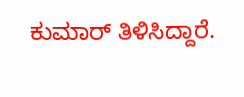ಕುಮಾರ್ ತಿಳಿಸಿದ್ದಾರೆ.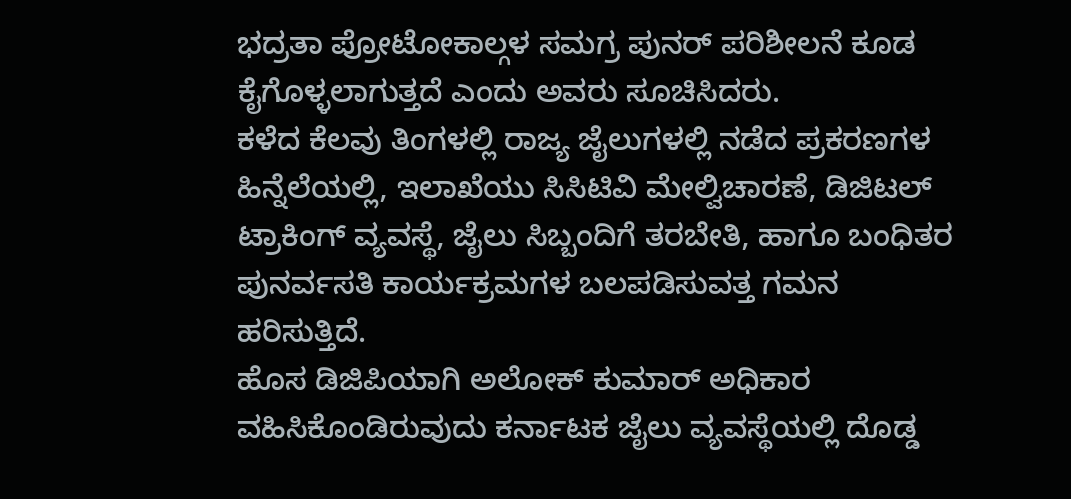ಭದ್ರತಾ ಪ್ರೋಟೋಕಾಲ್ಗಳ ಸಮಗ್ರ ಪುನರ್ ಪರಿಶೀಲನೆ ಕೂಡ ಕೈಗೊಳ್ಳಲಾಗುತ್ತದೆ ಎಂದು ಅವರು ಸೂಚಿಸಿದರು.
ಕಳೆದ ಕೆಲವು ತಿಂಗಳಲ್ಲಿ ರಾಜ್ಯ ಜೈಲುಗಳಲ್ಲಿ ನಡೆದ ಪ್ರಕರಣಗಳ ಹಿನ್ನೆಲೆಯಲ್ಲಿ, ಇಲಾಖೆಯು ಸಿಸಿಟಿವಿ ಮೇಲ್ವಿಚಾರಣೆ, ಡಿಜಿಟಲ್ ಟ್ರಾಕಿಂಗ್ ವ್ಯವಸ್ಥೆ, ಜೈಲು ಸಿಬ್ಬಂದಿಗೆ ತರಬೇತಿ, ಹಾಗೂ ಬಂಧಿತರ ಪುನರ್ವಸತಿ ಕಾರ್ಯಕ್ರಮಗಳ ಬಲಪಡಿಸುವತ್ತ ಗಮನ ಹರಿಸುತ್ತಿದೆ.
ಹೊಸ ಡಿಜಿಪಿಯಾಗಿ ಅಲೋಕ್ ಕುಮಾರ್ ಅಧಿಕಾರ ವಹಿಸಿಕೊಂಡಿರುವುದು ಕರ್ನಾಟಕ ಜೈಲು ವ್ಯವಸ್ಥೆಯಲ್ಲಿ ದೊಡ್ಡ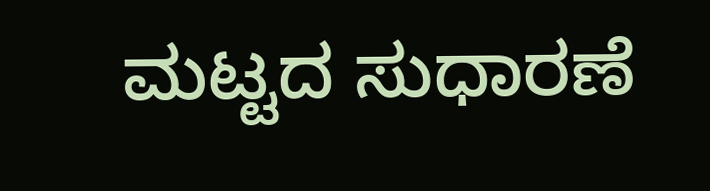ಮಟ್ಟದ ಸುಧಾರಣೆ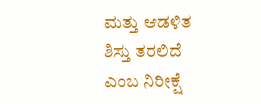ಮತ್ತು ಆಡಳಿತ ಶಿಸ್ತು ತರಲಿದೆ ಎಂಬ ನಿರೀಕ್ಷೆ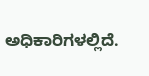ಅಧಿಕಾರಿಗಳಲ್ಲಿದೆ.